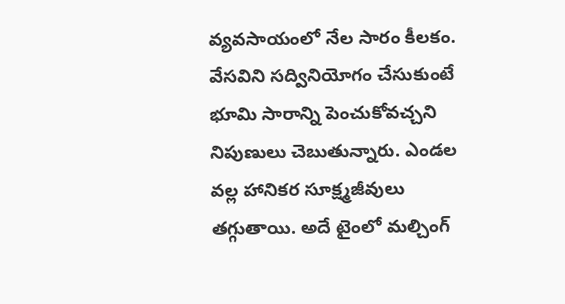వ్యవసాయంలో నేల సారం కీలకం. వేసవిని సద్వినియోగం చేసుకుంటే భూమి సారాన్ని పెంచుకోవచ్చని నిపుణులు చెబుతున్నారు. ఎండల వల్ల హానికర సూక్ష్మజీవులు తగ్గుతాయి. అదే టైంలో మల్చింగ్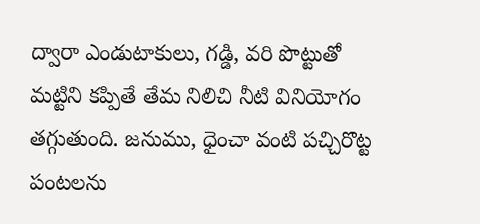ద్వారా ఎండుటాకులు, గడ్డి, వరి పొట్టుతో మట్టిని కప్పితే తేమ నిలిచి నీటి వినియోగం తగ్గుతుంది. జనుము, ధైంచా వంటి పచ్చిరొట్ట పంటలను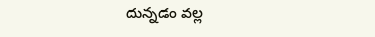దున్నడం వల్ల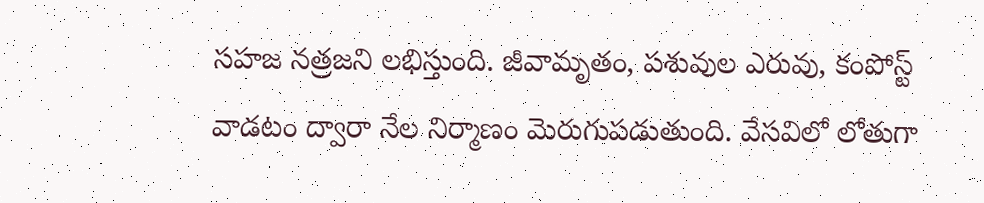సహజ నత్రజని లభిస్తుంది. జీవామృతం, పశువుల ఎరువు, కంపోస్ట్ వాడటం ద్వారా నేల నిర్మాణం మెరుగుపడుతుంది. వేసవిలో లోతుగా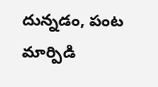దున్నడం, పంట మార్పిడి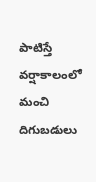పాటిస్తే వర్షాకాలంలో మంచి దిగుబడులు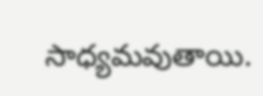సాధ్యమవుతాయి.